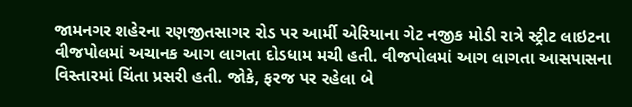જામનગર શહેરના રણજીતસાગર રોડ પર આર્મી એરિયાના ગેટ નજીક મોડી રાત્રે સ્ટ્રીટ લાઇટના વીજપોલમાં અચાનક આગ લાગતા દોડધામ મચી હતી. વીજપોલમાં આગ લાગતા આસપાસના વિસ્તારમાં ચિંતા પ્રસરી હતી. જોકે, ફરજ પર રહેલા બે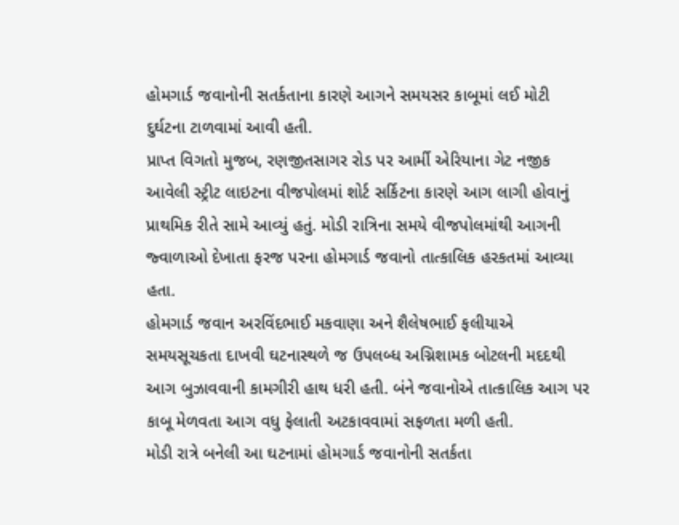હોમગાર્ડ જવાનોની સતર્કતાના કારણે આગને સમયસર કાબૂમાં લઈ મોટી દુર્ઘટના ટાળવામાં આવી હતી.
પ્રાપ્ત વિગતો મુજબ, રણજીતસાગર રોડ પર આર્મી એરિયાના ગેટ નજીક આવેલી સ્ટ્રીટ લાઇટના વીજપોલમાં શોર્ટ સર્કિટના કારણે આગ લાગી હોવાનું પ્રાથમિક રીતે સામે આવ્યું હતું. મોડી રાત્રિના સમયે વીજપોલમાંથી આગની જ્વાળાઓ દેખાતા ફરજ પરના હોમગાર્ડ જવાનો તાત્કાલિક હરકતમાં આવ્યા હતા.
હોમગાર્ડ જવાન અરવિંદભાઈ મકવાણા અને શૈલેષભાઈ ફલીયાએ સમયસૂચકતા દાખવી ઘટનાસ્થળે જ ઉપલબ્ધ અગ્નિશામક બોટલની મદદથી આગ બુઝાવવાની કામગીરી હાથ ધરી હતી. બંને જવાનોએ તાત્કાલિક આગ પર કાબૂ મેળવતા આગ વધુ ફેલાતી અટકાવવામાં સફળતા મળી હતી.
મોડી રાત્રે બનેલી આ ઘટનામાં હોમગાર્ડ જવાનોની સતર્કતા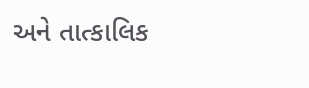અને તાત્કાલિક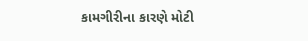કામગીરીના કારણે મોટી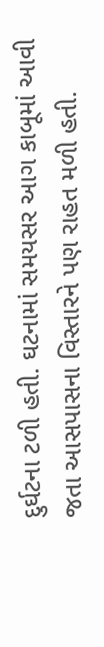દુર્ઘટના ટળી હતી. ઘટનામાં સમયસર આગ કાબૂમાં આવી જતા આસપાસના વિસ્તારને પણ રાહત મળી હતી.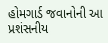હોમગાર્ડ જવાનોની આ પ્રશંસનીય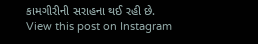કામગીરીની સરાહના થઈ રહી છે.
View this post on Instagram